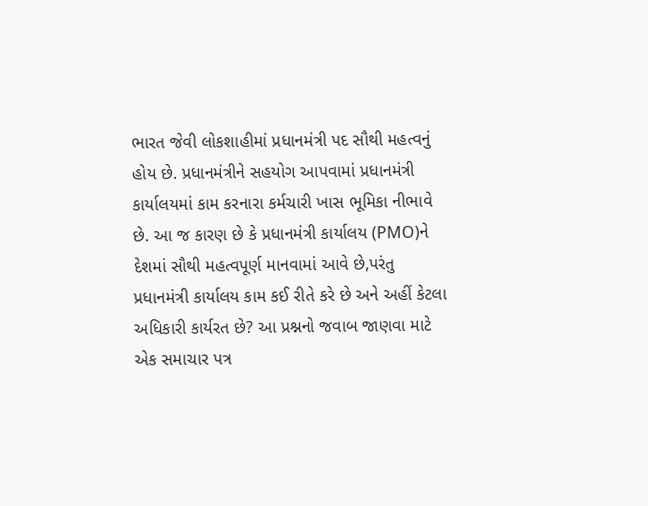ભારત જેવી લોકશાહીમાં પ્રધાનમંત્રી પદ સૌથી મહત્વનું હોય છે. પ્રધાનમંત્રીને સહયોગ આપવામાં પ્રધાનમંત્રી કાર્યાલયમાં કામ કરનારા કર્મચારી ખાસ ભૂમિકા નીભાવે છે. આ જ કારણ છે કે પ્રધાનમંત્રી કાર્યાલય (PMO)ને દેશમાં સૌથી મહત્વપૂર્ણ માનવામાં આવે છે,પરંતુ પ્રધાનમંત્રી કાર્યાલય કામ કઈ રીતે કરે છે અને અહીં કેટલા અધિકારી કાર્યરત છે? આ પ્રશ્નનો જવાબ જાણવા માટે એક સમાચાર પત્ર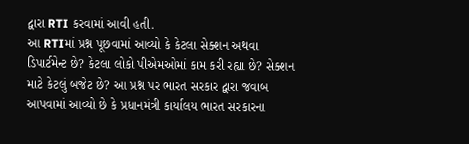દ્વારા RTI કરવામાં આવી હતી.
આ RTIમાં પ્રશ્ન પૂછવામાં આવ્યો કે કેટલા સેક્શન અથવા ડિપાર્ટમેન્ટ છે? કેટલા લોકો પીએમઓમાં કામ કરી રહ્યા છે? સેક્શન માટે કેટલું બજેટ છે? આ પ્રશ્ન પર ભારત સરકાર દ્વારા જવાબ આપવામાં આવ્યો છે કે પ્રધાનમંત્રી કાર્યાલય ભારત સરકારના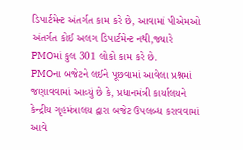ડિપાર્ટમેન્ટ અંતર્ગત કામ કરે છે, આવામાં પીએમઓ અંતર્ગત કોઈ અલગ ડિપાર્ટમેન્ટ નથી,જ્યારે PMOમાં કુલ 301 લોકો કામ કરે છે.
PMOના બજેટને લઈને પૂછવામાં આવેલા પ્રશ્નમાં જણાવવામાં આવ્યું છે કે, પ્રધાનમંત્રી કાર્યાલયને કેન્દ્રીય ગૃહમંત્રાલય દ્વારા બજેટ ઉપલબ્ધ કરાવવામાં આવે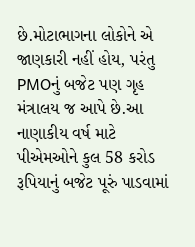છે.મોટાભાગના લોકોને એ જાણકારી નહીં હોય, પરંતુ PMOનું બજેટ પણ ગૃહ મંત્રાલય જ આપે છે.આ નાણાકીય વર્ષ માટે પીએમઓને કુલ 58 કરોડ રૂપિયાનું બજેટ પૂરું પાડવામાં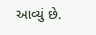આવ્યું છે.